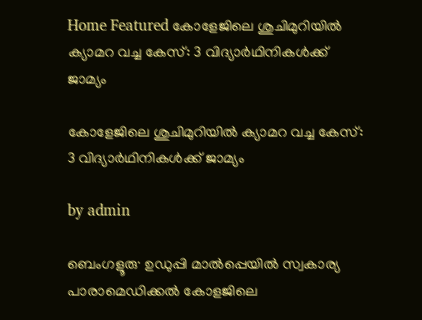Home Featured കോളേജിലെ ശുചിമുറിയിൽ ക്യാമറ വച്ച കേസ്: 3 വിദ്യാർഥിനികൾക്ക് ജാമ്യം

കോളേജിലെ ശുചിമുറിയിൽ ക്യാമറ വച്ച കേസ്: 3 വിദ്യാർഥിനികൾക്ക് ജാമ്യം

by admin

ബെംഗളൂരു∙ ഉഡുപ്പി മാൽപ്പെയിൽ സ്വകാര്യ പാരാമെഡിക്കൽ കോളജിലെ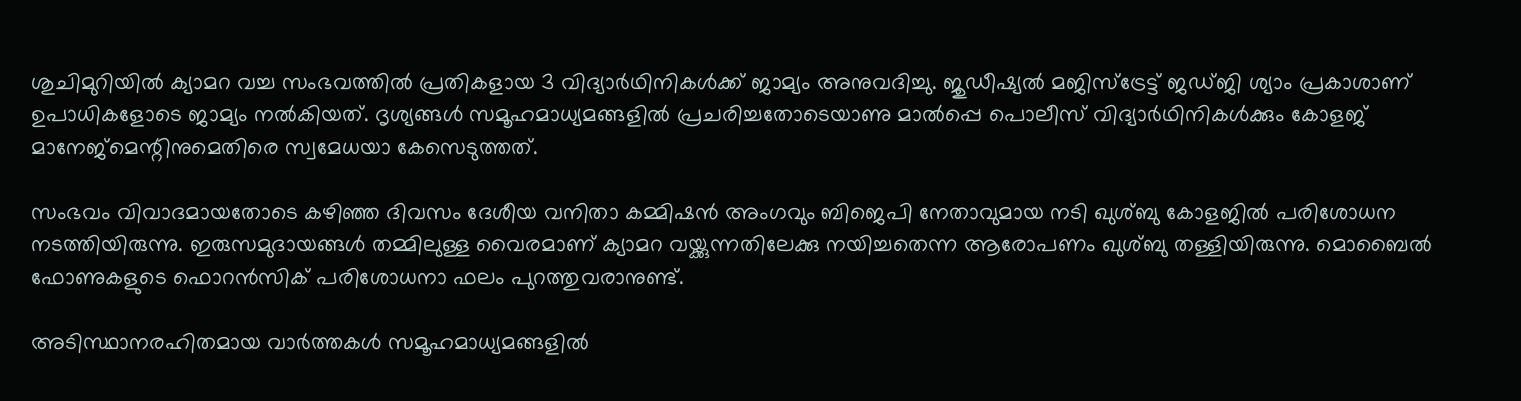ശുചിമുറിയിൽ ക്യാമറ വച്ച സംഭവത്തിൽ പ്രതികളായ 3 വിദ്യാർഥിനികൾക്ക് ജാമ്യം അനുവദിച്ചു. ജുഡീഷ്യൽ മജിസ്ട്രേട്ട് ജഡ്ജി ശ്യാം പ്രകാശാണ് ഉപാധികളോടെ ജാമ്യം നൽകിയത്. ദൃശ്യങ്ങൾ സമൂഹമാധ്യമങ്ങളിൽ പ്രചരിച്ചതോടെയാണു മാൽപ്പെ പൊലീസ് വിദ്യാർഥിനികൾക്കും കോളജ് മാനേജ്മെന്റിനുമെതിരെ സ്വമേധയാ കേസെടുത്തത്.

സംഭവം വിവാദമായതോടെ കഴിഞ്ഞ ദിവസം ദേശീയ വനിതാ കമ്മിഷൻ അംഗവും ബിജെപി നേതാവുമായ നടി ഖുശ്ബു കോളജിൽ പരിശോധന നടത്തിയിരുന്നു. ഇരുസമുദായങ്ങൾ തമ്മിലുള്ള വൈരമാണ് ക്യാമറ വയ്ക്കുന്നതിലേക്കു നയിച്ചതെന്ന ആരോപണം ഖുശ്ബു തള്ളിയിരുന്നു. മൊബൈൽ ഫോണുകളുടെ ഫൊറൻസിക് പരിശോധനാ ഫലം പുറത്തുവരാനുണ്ട്.

അടിസ്ഥാനരഹിതമായ വാർത്തകൾ സമൂഹമാധ്യമങ്ങളിൽ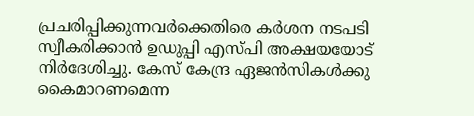പ്രചരിപ്പിക്കുന്നവർക്കെതിരെ കർശന നടപടി സ്വീകരിക്കാൻ ഉഡുപ്പി എസ്പി അക്ഷയയോട് നിർദേശിച്ചു. കേസ് കേന്ദ്ര ഏജൻസികൾക്കു കൈമാറണമെന്ന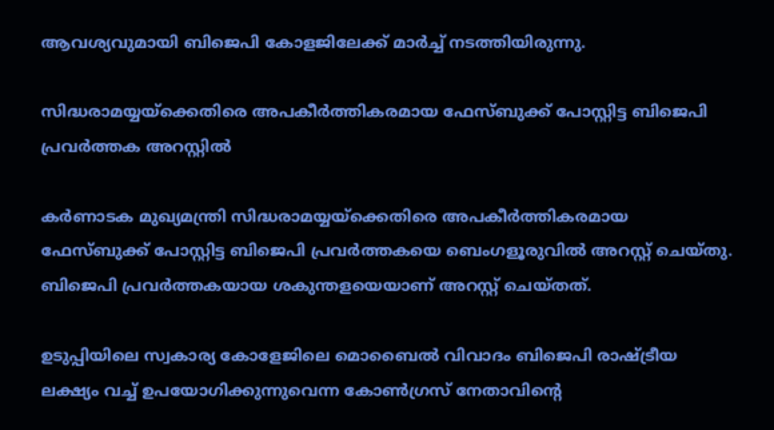ആവശ്യവുമായി ബിജെപി കോളജിലേക്ക് മാർച്ച് നടത്തിയിരുന്നു.

സിദ്ധരാമയ്യയ്‌ക്കെതിരെ അപകീര്‍ത്തികരമായ ഫേസ്ബുക്ക് പോസ്റ്റിട്ട ബിജെപി പ്രവര്‍ത്തക അറസ്റ്റില്‍

കര്‍ണാടക മുഖ്യമന്ത്രി സിദ്ധരാമയ്യയ്‌ക്കെതിരെ അപകീര്‍ത്തികരമായ ഫേസ്ബുക്ക് പോസ്റ്റിട്ട ബിജെപി പ്രവര്‍ത്തകയെ ബെംഗളൂരുവില്‍ അറസ്റ്റ് ചെയ്തു. ബിജെപി പ്രവര്‍ത്തകയായ ശകുന്തളയെയാണ് അറസ്റ്റ് ചെയ്തത്.

ഉടുപ്പിയിലെ സ്വകാര്യ കോളേജിലെ മൊബൈല്‍ വിവാദം ബിജെപി രാഷ്ട്രീയ ലക്ഷ്യം വച്ച്‌ ഉപയോഗിക്കുന്നുവെന്ന കോണ്‍ഗ്രസ് നേതാവിന്റെ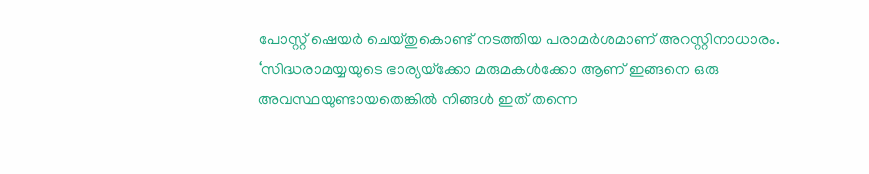പോസ്റ്റ് ഷെയര്‍ ചെയ്തുകൊണ്ട് നടത്തിയ പരാമര്‍ശമാണ് അറസ്റ്റിനാധാരം. ‘സിദ്ധരാമയ്യയുടെ ഭാര്യയ്‌ക്കോ മരുമകള്‍ക്കോ ആണ് ഇങ്ങനെ ഒരു അവസ്ഥയുണ്ടായതെങ്കില്‍ നിങ്ങള്‍ ഇത് തന്നെ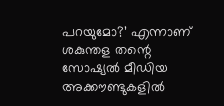പറയുമോ?’ എന്നാണ് ശകുന്തള തന്റെ സോഷ്യല്‍ മീഡിയ അക്കൗണ്ടുകളില്‍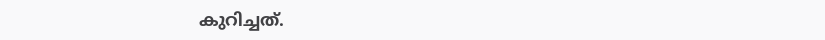കുറിച്ചത്.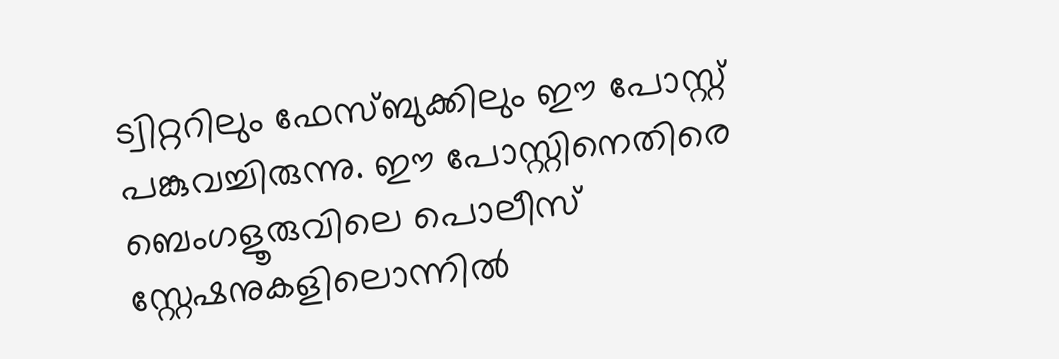ട്വിറ്ററിലും ഫേസ്ബുക്കിലും ഈ പോസ്റ്റ് പങ്കുവച്ചിരുന്നു. ഈ പോസ്റ്റിനെതിരെ ബെംഗളൂരുവിലെ പൊലീസ് സ്റ്റേഷനുകളിലൊന്നില്‍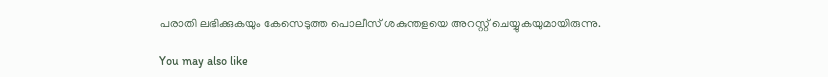പരാതി ലഭിക്കുകയും കേസെടുത്ത പൊലീസ് ശകുന്തളയെ അറസ്റ്റ് ചെയ്യുകയുമായിരുന്നു.

You may also like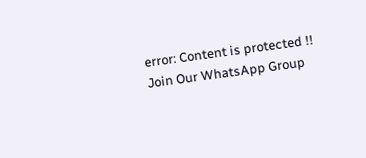error: Content is protected !!
Join Our WhatsApp Group